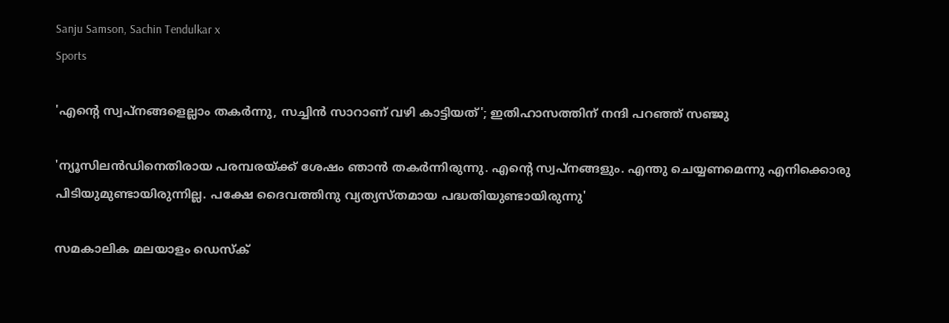Sanju Samson, Sachin Tendulkar x
Sports

'എന്റെ സ്വപ്നങ്ങളെല്ലാം തകർന്നു, സച്ചിൻ സാറാണ് വഴി കാട്ടിയത്'; ഇതിഹാസത്തിന് നന്ദി പറഞ്ഞ് സഞ്ജു

'ന്യൂസിലന്‍ഡിനെതിരായ പരമ്പരയ്ക്ക് ശേഷം ഞാന്‍ തകര്‍ന്നിരുന്നു. എന്റെ സ്വപ്‌നങ്ങളും. എന്തു ചെയ്യണമെന്നു എനിക്കൊരു പിടിയുമുണ്ടായിരുന്നില്ല. പക്ഷേ ദൈവത്തിനു വ്യത്യസ്തമായ പദ്ധതിയുണ്ടായിരുന്നു'

സമകാലിക മലയാളം ഡെസ്ക്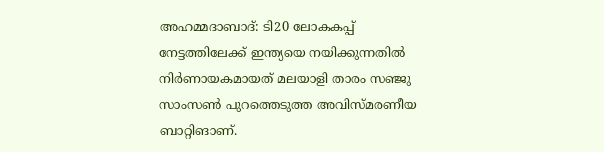അഹമ്മദാബാദ്: ടി20 ലോകകപ്പ് നേട്ടത്തിലേക്ക് ഇന്ത്യയെ നയിക്കുന്നതില്‍ നിര്‍ണായകമായത് മലയാളി താരം സഞ്ജു സാംസണ്‍ പുറത്തെടുത്ത അവിസ്മരണീയ ബാറ്റിങാണ്.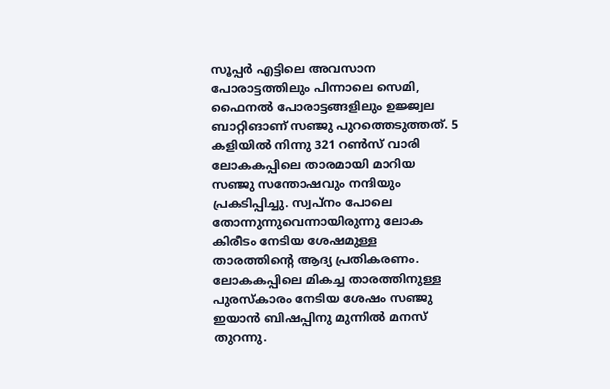സൂപ്പര്‍ എട്ടിലെ അവസാന പോരാട്ടത്തിലും പിന്നാലെ സെമി, ഫൈനല്‍ പോരാട്ടങ്ങളിലും ഉജ്ജ്വല ബാറ്റിങാണ് സഞ്ജു പുറത്തെടുത്തത്. 5 കളിയില്‍ നിന്നു 321 റണ്‍സ് വാരി ലോകകപ്പിലെ താരമായി മാറിയ സഞ്ജു സന്തോഷവും നന്ദിയും പ്രകടിപ്പിച്ചു. സ്വപ്‌നം പോലെ തോന്നുന്നുവെന്നായിരുന്നു ലോക കിരീടം നേടിയ ശേഷമുള്ള താരത്തിന്റെ ആദ്യ പ്രതികരണം. ലോകകപ്പിലെ മികച്ച താരത്തിനുള്ള പുരസ്‌കാരം നേടിയ ശേഷം സഞ്ജു ഇയാന്‍ ബിഷപ്പിനു മുന്നില്‍ മനസ് തുറന്നു.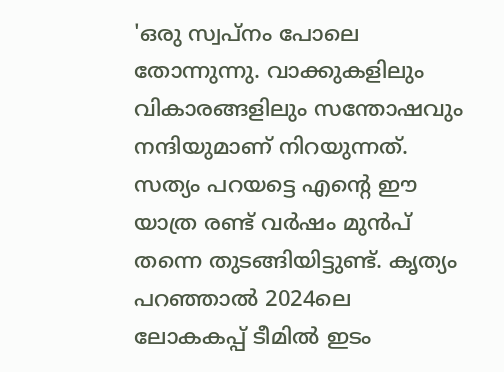'ഒരു സ്വപ്നം പോലെ തോന്നുന്നു. വാക്കുകളിലും വികാരങ്ങളിലും സന്തോഷവും നന്ദിയുമാണ് നിറയുന്നത്. സത്യം പറയട്ടെ എന്റെ ഈ യാത്ര രണ്ട് വര്‍ഷം മുന്‍പ് തന്നെ തുടങ്ങിയിട്ടുണ്ട്. കൃത്യം പറഞ്ഞാല്‍ 2024ലെ ലോകകപ്പ് ടീമില്‍ ഇടം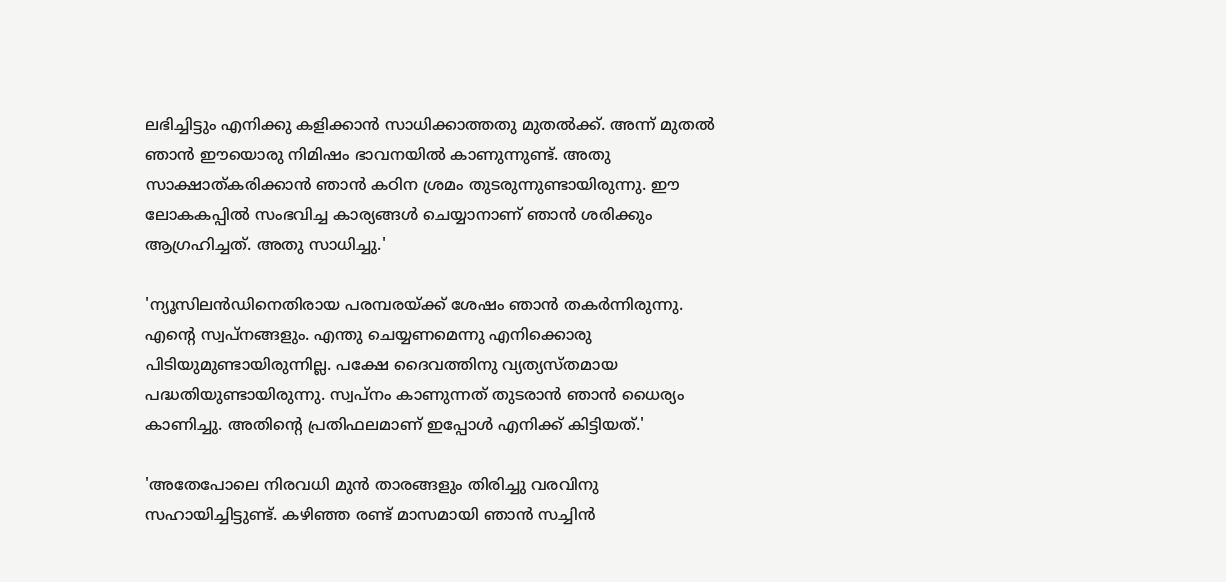ലഭിച്ചിട്ടും എനിക്കു കളിക്കാന്‍ സാധിക്കാത്തതു മുതല്‍ക്ക്. അന്ന് മുതല്‍ ഞാന്‍ ഈയൊരു നിമിഷം ഭാവനയില്‍ കാണുന്നുണ്ട്. അതു സാക്ഷാത്കരിക്കാന്‍ ഞാന്‍ കഠിന ശ്രമം തുടരുന്നുണ്ടായിരുന്നു. ഈ ലോകകപ്പില്‍ സംഭവിച്ച കാര്യങ്ങള്‍ ചെയ്യാനാണ് ഞാന്‍ ശരിക്കും ആഗ്രഹിച്ചത്. അതു സാധിച്ചു.'

'ന്യൂസിലന്‍ഡിനെതിരായ പരമ്പരയ്ക്ക് ശേഷം ഞാന്‍ തകര്‍ന്നിരുന്നു. എന്റെ സ്വപ്‌നങ്ങളും. എന്തു ചെയ്യണമെന്നു എനിക്കൊരു പിടിയുമുണ്ടായിരുന്നില്ല. പക്ഷേ ദൈവത്തിനു വ്യത്യസ്തമായ പദ്ധതിയുണ്ടായിരുന്നു. സ്വപ്‌നം കാണുന്നത് തുടരാന്‍ ഞാന്‍ ധൈര്യം കാണിച്ചു. അതിന്റെ പ്രതിഫലമാണ് ഇപ്പോള്‍ എനിക്ക് കിട്ടിയത്.'

'അതേപോലെ നിരവധി മുന്‍ താരങ്ങളും തിരിച്ചു വരവിനു സഹായിച്ചിട്ടുണ്ട്. കഴിഞ്ഞ രണ്ട് മാസമായി ഞാന്‍ സച്ചിന്‍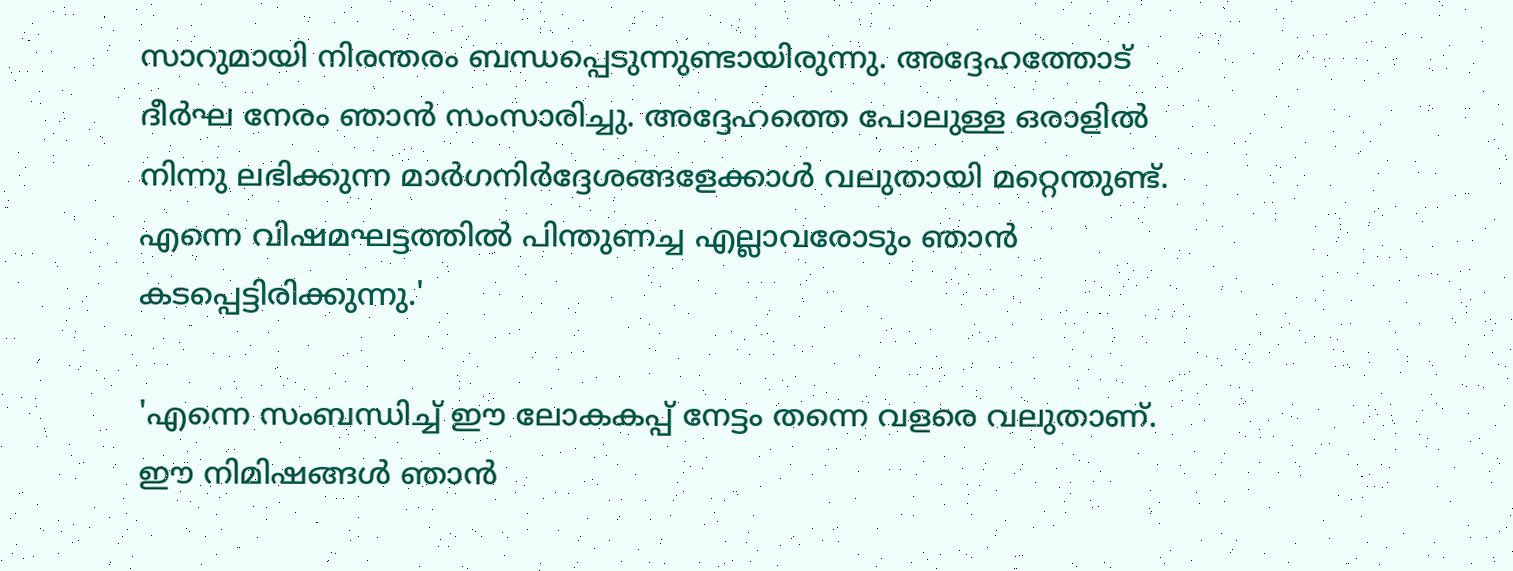സാറുമായി നിരന്തരം ബന്ധപ്പെടുന്നുണ്ടായിരുന്നു. അദ്ദേഹത്തോട് ദീര്‍ഘ നേരം ഞാന്‍ സംസാരിച്ചു. അദ്ദേഹത്തെ പോലുള്ള ഒരാളില്‍ നിന്നു ലഭിക്കുന്ന മാര്‍ഗനിര്‍ദ്ദേശങ്ങളേക്കാള്‍ വലുതായി മറ്റെന്തുണ്ട്. എന്നെ വിഷമഘട്ടത്തില്‍ പിന്തുണച്ച എല്ലാവരോടും ഞാന്‍ കടപ്പെട്ടിരിക്കുന്നു.'

'എന്നെ സംബന്ധിച്ച് ഈ ലോകകപ്പ് നേട്ടം തന്നെ വളരെ വലുതാണ്. ഈ നിമിഷങ്ങള്‍ ഞാന്‍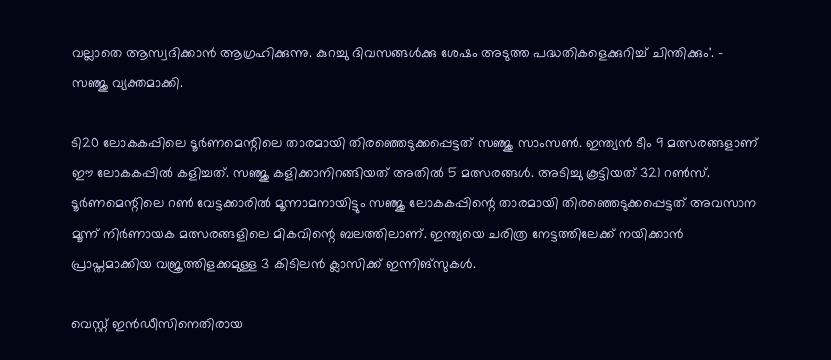വല്ലാതെ ആസ്വദിക്കാന്‍ ആഗ്രഹിക്കുന്നു. കുറച്ചു ദിവസങ്ങള്‍ക്കു ശേഷം അടുത്ത പദ്ധതികളെക്കുറിച്ച് ചിന്തിക്കും'. - സഞ്ജു വ്യക്തമാക്കി.

ടി20 ലോകകപ്പിലെ ടൂര്‍ണമെന്റിലെ താരമായി തിരഞ്ഞെടുക്കപ്പെട്ടത് സഞ്ജു സാംസണ്‍. ഇന്ത്യന്‍ ടീം 9 മത്സരങ്ങളാണ് ഈ ലോകകപ്പില്‍ കളിച്ചത്. സഞ്ജു കളിക്കാനിറങ്ങിയത് അതില്‍ 5 മത്സരങ്ങള്‍. അടിച്ചു കൂട്ടിയത് 321 റണ്‍സ്. ടൂര്‍ണമെന്റിലെ റണ്‍ വേട്ടക്കാരില്‍ മൂന്നാമനായിട്ടും സഞ്ജു ലോകകപ്പിന്റെ താരമായി തിരഞ്ഞെടുക്കപ്പെട്ടത് അവസാന മൂന്ന് നിര്‍ണായക മത്സരങ്ങളിലെ മികവിന്റെ ബലത്തിലാണ്. ഇന്ത്യയെ ചരിത്ര നേട്ടത്തിലേക്ക് നയിക്കാന്‍ പ്രാപ്തമാക്കിയ വജ്രത്തിളക്കമുള്ള 3 കിടിലന്‍ ക്ലാസിക്ക് ഇന്നിങ്‌സുകള്‍.

വെസ്റ്റ് ഇന്‍ഡീസിനെതിരായ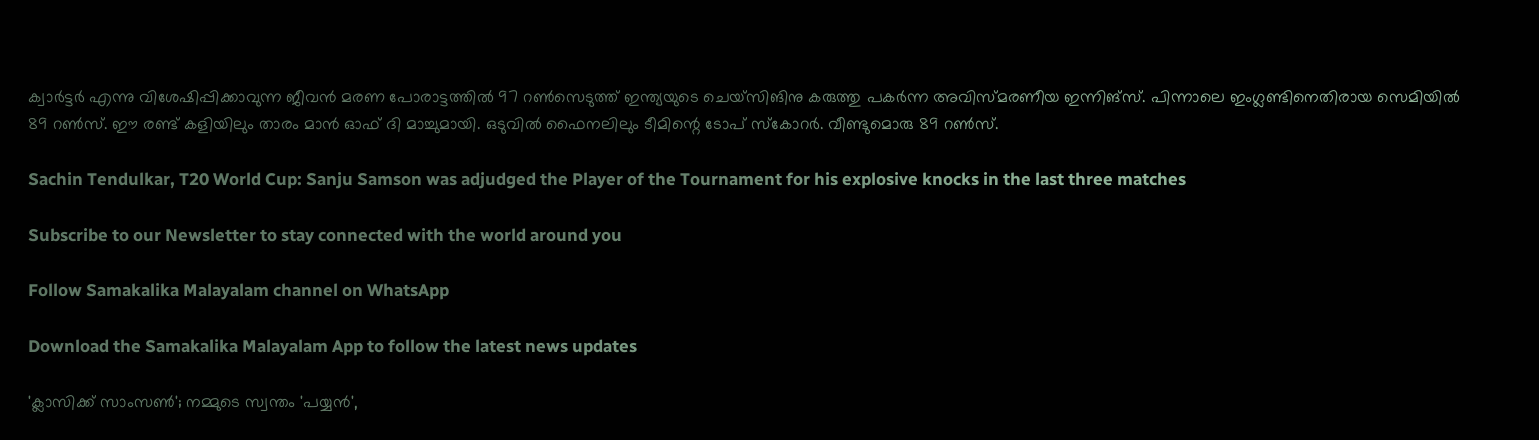ക്വാര്‍ട്ടര്‍ എന്നു വിശേഷിപ്പിക്കാവുന്ന ജീവന്‍ മരണ പോരാട്ടത്തില്‍ 97 റണ്‍സെടുത്ത് ഇന്ത്യയുടെ ചെയ്‌സിങിനു കരുത്തു പകര്‍ന്ന അവിസ്മരണീയ ഇന്നിങ്‌സ്. പിന്നാലെ ഇംഗ്ലണ്ടിനെതിരായ സെമിയില്‍ 89 റണ്‍സ്. ഈ രണ്ട് കളിയിലും താരം മാന്‍ ഓഫ് ദി മാച്ചുമായി. ഒടുവില്‍ ഫൈനലിലും ടീമിന്റെ ടോപ് സ്‌കോറര്‍. വീണ്ടുമൊരു 89 റണ്‍സ്.

Sachin Tendulkar, T20 World Cup: Sanju Samson was adjudged the Player of the Tournament for his explosive knocks in the last three matches

Subscribe to our Newsletter to stay connected with the world around you

Follow Samakalika Malayalam channel on WhatsApp

Download the Samakalika Malayalam App to follow the latest news updates

'ക്ലാസിക്ക് സാംസൺ'; നമ്മുടെ സ്വന്തം 'പയ്യന്‍',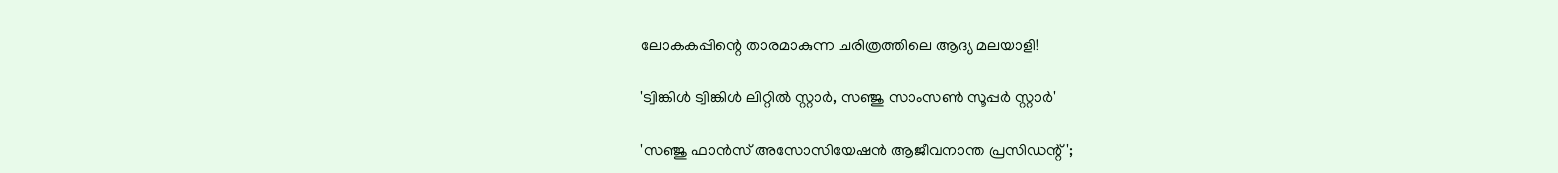ലോകകപ്പിന്റെ താരമാകുന്ന ചരിത്രത്തിലെ ആദ്യ മലയാളി!

'ട്വിങ്കിള്‍ ട്വിങ്കിള്‍ ലിറ്റില്‍ സ്റ്റാര്‍, സഞ്ജു സാംസണ്‍ സൂപ്പര്‍ സ്റ്റാര്‍'

'സഞ്ജു ഫാന്‍സ് അസോസിയേഷന്‍ ആജീവനാന്ത പ്രസിഡന്റ്';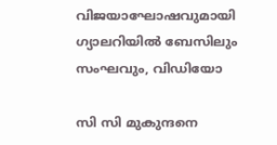വിജയാഘോഷവുമായി ഗ്യാലറിയില്‍ ബേസിലും സംഘവും, വിഡിയോ

സി സി മുകുന്ദനെ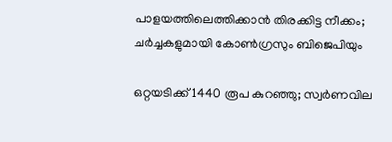പാളയത്തിലെത്തിക്കാന്‍ തിരക്കിട്ട നീക്കം; ചര്‍ച്ചകളുമായി കോണ്‍ഗ്രസും ബിജെപിയും

ഒറ്റയടിക്ക് 1440 രൂപ കുറഞ്ഞു; സ്വര്‍ണവില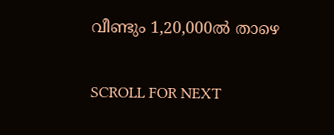വീണ്ടും 1,20,000ല്‍ താഴെ

SCROLL FOR NEXT